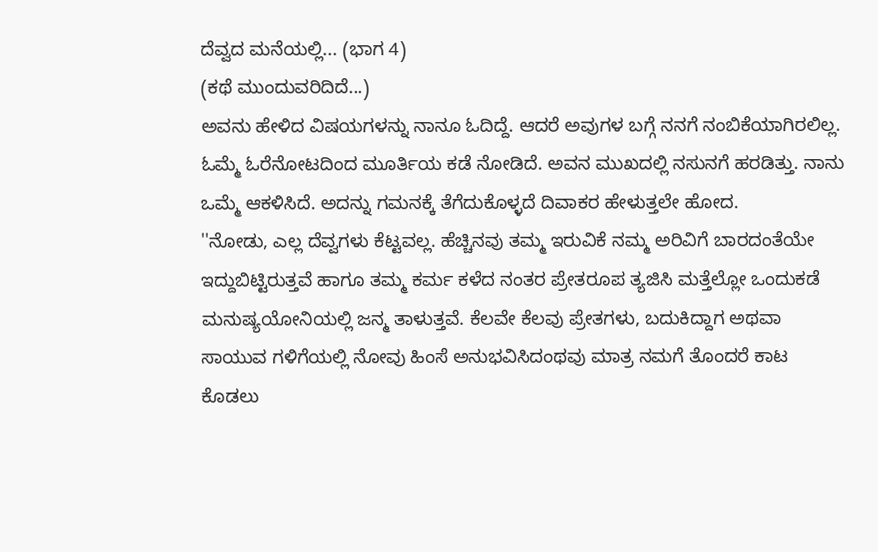ದೆವ್ವದ ಮನೆಯಲ್ಲಿ... (ಭಾಗ 4)
(ಕಥೆ ಮುಂದುವರಿದಿದೆ...)
ಅವನು ಹೇಳಿದ ವಿಷಯಗಳನ್ನು ನಾನೂ ಓದಿದ್ದೆ. ಆದರೆ ಅವುಗಳ ಬಗ್ಗೆ ನನಗೆ ನಂಬಿಕೆಯಾಗಿರಲಿಲ್ಲ. ಓಮ್ಮೆ ಓರೆನೋಟದಿಂದ ಮೂರ್ತಿಯ ಕಡೆ ನೋಡಿದೆ. ಅವನ ಮುಖದಲ್ಲಿ ನಸುನಗೆ ಹರಡಿತ್ತು. ನಾನು ಒಮ್ಮೆ ಆಕಳಿಸಿದೆ. ಅದನ್ನು ಗಮನಕ್ಕೆ ತೆಗೆದುಕೊಳ್ಳದೆ ದಿವಾಕರ ಹೇಳುತ್ತಲೇ ಹೋದ.
''ನೋಡು, ಎಲ್ಲ ದೆವ್ವಗಳು ಕೆಟ್ಟವಲ್ಲ. ಹೆಚ್ಚಿನವು ತಮ್ಮ ಇರುವಿಕೆ ನಮ್ಮ ಅರಿವಿಗೆ ಬಾರದಂತೆಯೇ ಇದ್ದುಬಿಟ್ಟಿರುತ್ತವೆ ಹಾಗೂ ತಮ್ಮ ಕರ್ಮ ಕಳೆದ ನಂತರ ಪ್ರೇತರೂಪ ತ್ಯಜಿಸಿ ಮತ್ತೆಲ್ಲೋ ಒಂದುಕಡೆ ಮನುಷ್ಯಯೋನಿಯಲ್ಲಿ ಜನ್ಮ ತಾಳುತ್ತವೆ. ಕೆಲವೇ ಕೆಲವು ಪ್ರೇತಗಳು, ಬದುಕಿದ್ದಾಗ ಅಥವಾ ಸಾಯುವ ಗಳಿಗೆಯಲ್ಲಿ ನೋವು ಹಿಂಸೆ ಅನುಭವಿಸಿದಂಥವು ಮಾತ್ರ ನಮಗೆ ತೊಂದರೆ ಕಾಟ ಕೊಡಲು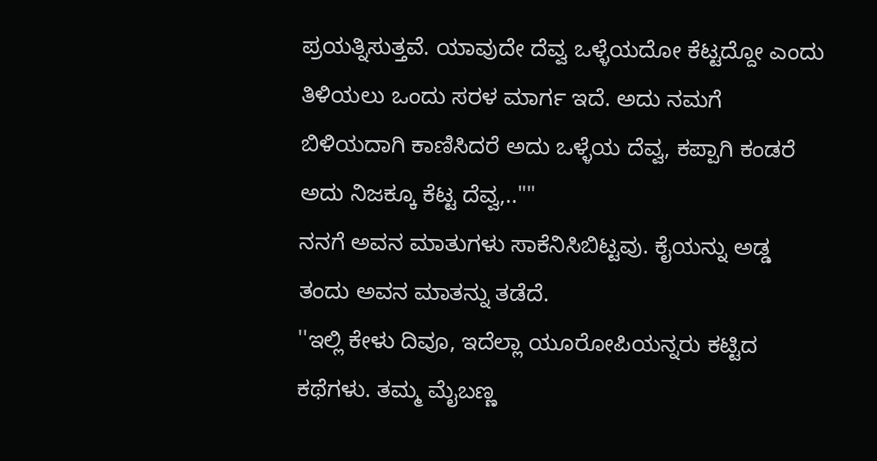ಪ್ರಯತ್ನಿಸುತ್ತವೆ. ಯಾವುದೇ ದೆವ್ವ ಒಳ್ಳೆಯದೋ ಕೆಟ್ಟದ್ದೋ ಎಂದು ತಿಳಿಯಲು ಒಂದು ಸರಳ ಮಾರ್ಗ ಇದೆ. ಅದು ನಮಗೆ ಬಿಳಿಯದಾಗಿ ಕಾಣಿಸಿದರೆ ಅದು ಒಳ್ಳೆಯ ದೆವ್ವ, ಕಪ್ಪಾಗಿ ಕಂಡರೆ ಅದು ನಿಜಕ್ಕೂ ಕೆಟ್ಟ ದೆವ್ವ,..""
ನನಗೆ ಅವನ ಮಾತುಗಳು ಸಾಕೆನಿಸಿಬಿಟ್ಟವು. ಕೈಯನ್ನು ಅಡ್ಡ ತಂದು ಅವನ ಮಾತನ್ನು ತಡೆದೆ.
''ಇಲ್ಲಿ ಕೇಳು ದಿವೂ, ಇದೆಲ್ಲಾ ಯೂರೋಪಿಯನ್ನರು ಕಟ್ಟಿದ ಕಥೆಗಳು. ತಮ್ಮ ಮೈಬಣ್ಣ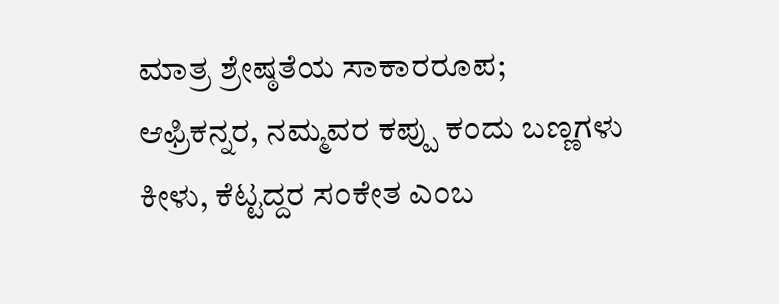ಮಾತ್ರ ಶ್ರೇಷ್ಠತೆಯ ಸಾಕಾರರೂಪ; ಆಫ್ರಿಕನ್ನರ, ನಮ್ಮವರ ಕಪ್ಪು ಕಂದು ಬಣ್ಣಗಳು ಕೀಳು, ಕೆಟ್ಟದ್ದರ ಸಂಕೇತ ಎಂಬ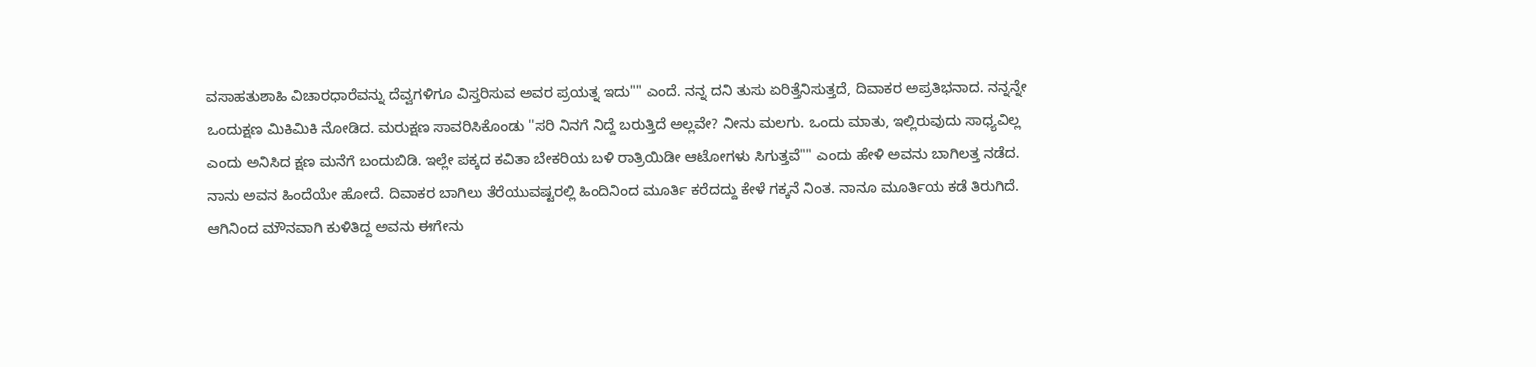ವಸಾಹತುಶಾಹಿ ವಿಚಾರಧಾರೆವನ್ನು ದೆವ್ವಗಳಿಗೂ ವಿಸ್ತರಿಸುವ ಅವರ ಪ್ರಯತ್ನ ಇದು"" ಎಂದೆ. ನನ್ನ ದನಿ ತುಸು ಏರಿತ್ತೆನಿಸುತ್ತದೆ, ದಿವಾಕರ ಅಪ್ರತಿಭನಾದ. ನನ್ನನ್ನೇ ಒಂದುಕ್ಷಣ ಮಿಕಿಮಿಕಿ ನೋಡಿದ. ಮರುಕ್ಷಣ ಸಾವರಿಸಿಕೊಂಡು ''ಸರಿ ನಿನಗೆ ನಿದ್ದೆ ಬರುತ್ತಿದೆ ಅಲ್ಲವೇ? ನೀನು ಮಲಗು. ಒಂದು ಮಾತು, ಇಲ್ಲಿರುವುದು ಸಾಧ್ಯವಿಲ್ಲ ಎಂದು ಅನಿಸಿದ ಕ್ಷಣ ಮನೆಗೆ ಬಂದುಬಿಡಿ. ಇಲ್ಲೇ ಪಕ್ಕದ ಕವಿತಾ ಬೇಕರಿಯ ಬಳಿ ರಾತ್ರಿಯಿಡೀ ಆಟೋಗಳು ಸಿಗುತ್ತವೆ"" ಎಂದು ಹೇಳಿ ಅವನು ಬಾಗಿಲತ್ತ ನಡೆದ. ನಾನು ಅವನ ಹಿಂದೆಯೇ ಹೋದೆ. ದಿವಾಕರ ಬಾಗಿಲು ತೆರೆಯುವಷ್ಟರಲ್ಲಿ ಹಿಂದಿನಿಂದ ಮೂರ್ತಿ ಕರೆದದ್ದು ಕೇಳೆ ಗಕ್ಕನೆ ನಿಂತ. ನಾನೂ ಮೂರ್ತಿಯ ಕಡೆ ತಿರುಗಿದೆ. ಆಗಿನಿಂದ ಮೌನವಾಗಿ ಕುಳಿತಿದ್ದ ಅವನು ಈಗೇನು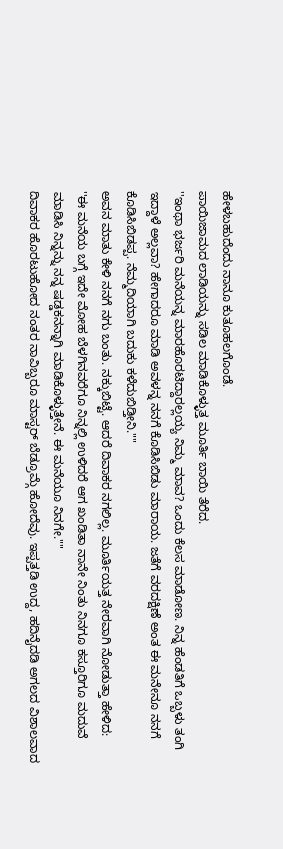ಹೇಳಬಹುದೆಂದು ನಾನೂ ಕುತೂಹಲಗೊಂಡೆ.
ಪಾಯಿಜಾಮದ ಲಾಡಿಯನ್ನು ಸಡಿಲ ಮಾಡಿಕೊಳ್ಳುತ್ತ ಮೂರ್ತಿ ಬಾಯಿ ತೆರೆದ.
''ಇಂಥಾ ಭರ್ಜರಿ ಮನೆಯನ್ನ ಮಾರಹೊರಟಿದ್ದಾರಲ್ಲಯ್ಯ ನಿಮ್ಮ ಮಾವ? ಒಂದು ಕೆಲಸ ಮಾಡೋಣ. ನಿನ್ನ ಹೆಂಡತಿಗೆ ಒಬ್ಬಳು ತಂಗಿ ಇದ್ದಾಳೆ ಅಲ್ಲವಾ? ಹೇಗಾದರೂ ಮಾಡಿ ಅವಳನ್ನ ನನಗೆ ಕೊಡಿಸಿಬಿಡು ಮಾರಾಯ. ಜತೆಗೆ ವರದಕ್ಷಿಣೆ ಅಂತ ಈ ಮನೇನೂ ನನಗೆ ಕೊಡಿಸಿಬಿಡಪ್ಪ. ನೆಮ್ಮದಿಯಾಗಿ ಬದುಕು ಕಳೆದುಬಿಡ್ತೀನಿ.""
ಅವನ ಮಾತು ಕೇಳಿ ನನಗೆ ನಗು ಬಂತು. ನಕ್ಕುಬಿಟ್ಟೆ. ಆದರೆ ದಿವಾಕರ ನಗಲಿಲ್ಲ. ಮೂರ್ತಿಯತ್ತ ನೇರವಾಗಿ ನೋಡುತ್ತಾ ಹೇಳಿದ:
''ಈ ಮನೆಯ ಬಗ್ಗೆ ಇದೇ ಮೋಹ ಬೆಳಗಿನವರೆಗೂ ನಿನ್ನಲ್ಲಿ ಉಳಿದರೆ ಆಗ ಖಂಡಿತಾ ನಾನೇ ನಿಂತು ನಿನಗೂ ಕಸ್ತೂರಿಗೂ ಮದುವೆ ಮಾಡಿಸಿ ನಿನ್ನನ್ನು ನನ್ನ ಷಡ್ಡಕನನ್ನಾಗಿ ಮಾಡಿಕೊಳ್ಳುತ್ತೇನೆ. ಈ ಮನೆಯೂ ನಿನಗೇ.""
ದಿವಾಕರ ಹೊರಟುಹೋದ ನಂತರ ನಾವಿಬ್ಬರೂ ಮಾಸ್ಟರ್ ಬೆಡ್ರೂಮ್ಗೆ ಹೋದೆವು. ಇಪ್ಪತ್ತಡಿ ಉದ್ದ, ಹದಿನೈದಡಿ ಅಗಲದ ವಿಶಾಲವಾದ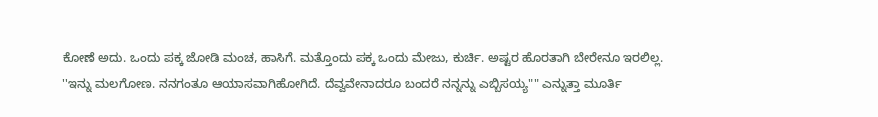ಕೋಣೆ ಅದು. ಒಂದು ಪಕ್ಕ ಜೋಡಿ ಮಂಚ, ಹಾಸಿಗೆ. ಮತ್ತೊಂದು ಪಕ್ಕ ಒಂದು ಮೇಜು, ಕುರ್ಚಿ. ಅಷ್ಟರ ಹೊರತಾಗಿ ಬೇರೇನೂ ಇರಲಿಲ್ಲ.
''ಇನ್ನು ಮಲಗೋಣ. ನನಗಂತೂ ಆಯಾಸವಾಗಿಹೋಗಿದೆ. ದೆವ್ವವೇನಾದರೂ ಬಂದರೆ ನನ್ನನ್ನು ಎಬ್ಬಿಸಯ್ಯ"" ಎನ್ನುತ್ತಾ ಮೂರ್ತಿ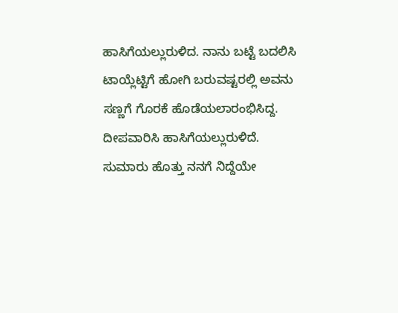ಹಾಸಿಗೆಯಲ್ಲುರುಳಿದ. ನಾನು ಬಟ್ಟೆ ಬದಲಿಸಿ ಟಾಯ್ಲೆಟ್ಟಿಗೆ ಹೋಗಿ ಬರುವಷ್ಟರಲ್ಲಿ ಅವನು ಸಣ್ಣಗೆ ಗೊರಕೆ ಹೊಡೆಯಲಾರಂಭಿಸಿದ್ದ.
ದೀಪವಾರಿಸಿ ಹಾಸಿಗೆಯಲ್ಲುರುಳಿದೆ.
ಸುಮಾರು ಹೊತ್ತು ನನಗೆ ನಿದ್ದೆಯೇ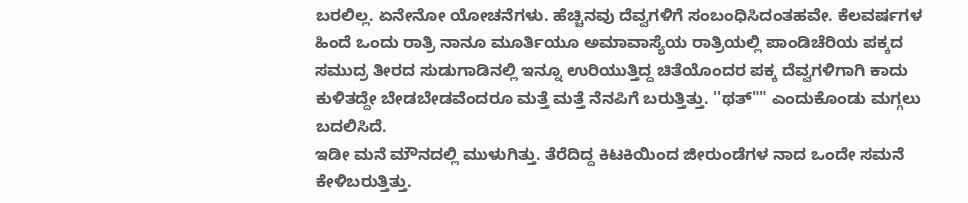ಬರಲಿಲ್ಲ. ಏನೇನೋ ಯೋಚನೆಗಳು. ಹೆಚ್ಚಿನವು ದೆವ್ವಗಳಿಗೆ ಸಂಬಂಧಿಸಿದಂತಹವೇ. ಕೆಲವರ್ಷಗಳ ಹಿಂದೆ ಒಂದು ರಾತ್ರಿ ನಾನೂ ಮೂರ್ತಿಯೂ ಅಮಾವಾಸ್ಯೆಯ ರಾತ್ರಿಯಲ್ಲಿ ಪಾಂಡಿಚೆರಿಯ ಪಕ್ಕದ ಸಮುದ್ರ ತೀರದ ಸುಡುಗಾಡಿನಲ್ಲಿ ಇನ್ನೂ ಉರಿಯುತ್ತಿದ್ದ ಚಿತೆಯೊಂದರ ಪಕ್ಕ ದೆವ್ವಗಳಿಗಾಗಿ ಕಾದು ಕುಳಿತದ್ದೇ ಬೇಡಬೇಡವೆಂದರೂ ಮತ್ತೆ ಮತ್ತೆ ನೆನಪಿಗೆ ಬರುತ್ತಿತ್ತು. ''ಥತ್"" ಎಂದುಕೊಂಡು ಮಗ್ಗಲು ಬದಲಿಸಿದೆ.
ಇಡೀ ಮನೆ ಮೌನದಲ್ಲಿ ಮುಳುಗಿತ್ತು. ತೆರೆದಿದ್ದ ಕಿಟಕಿಯಿಂದ ಜೀರುಂಡೆಗಳ ನಾದ ಒಂದೇ ಸಮನೆ ಕೇಳಿಬರುತ್ತಿತ್ತು.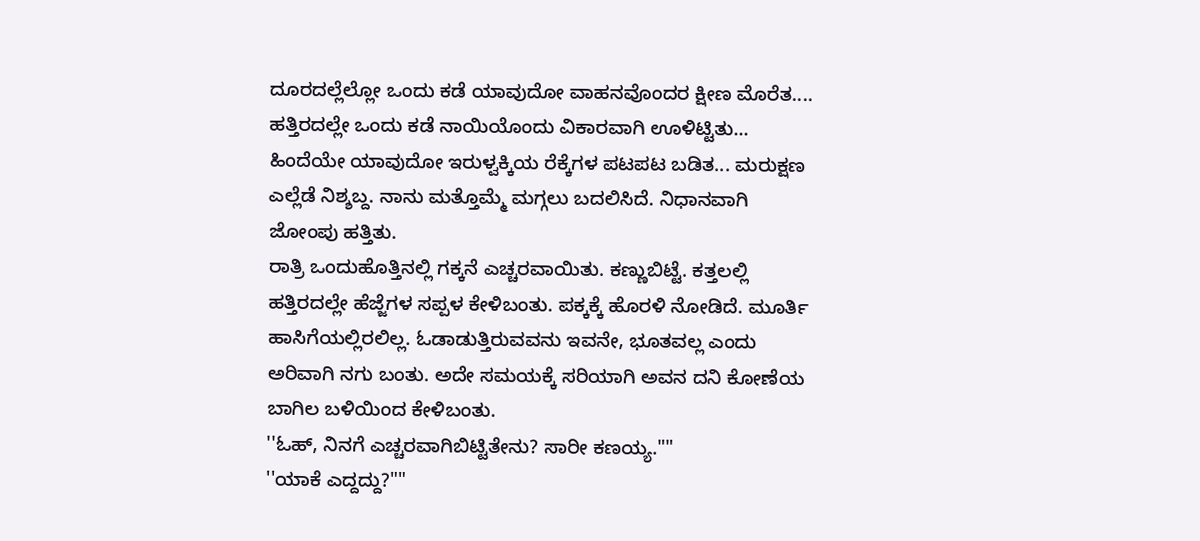ದೂರದಲ್ಲೆಲ್ಲೋ ಒಂದು ಕಡೆ ಯಾವುದೋ ವಾಹನವೊಂದರ ಕ್ಷೀಣ ಮೊರೆತ.... ಹತ್ತಿರದಲ್ಲೇ ಒಂದು ಕಡೆ ನಾಯಿಯೊಂದು ವಿಕಾರವಾಗಿ ಊಳಿಟ್ಟಿತು... ಹಿಂದೆಯೇ ಯಾವುದೋ ಇರುಳ್ವಕ್ಕಿಯ ರೆಕ್ಕೆಗಳ ಪಟಪಟ ಬಡಿತ... ಮರುಕ್ಷಣ ಎಲ್ಲೆಡೆ ನಿಶ್ಶಬ್ದ. ನಾನು ಮತ್ತೊಮ್ಮೆ ಮಗ್ಗಲು ಬದಲಿಸಿದೆ. ನಿಧಾನವಾಗಿ ಜೋಂಪು ಹತ್ತಿತು.
ರಾತ್ರಿ ಒಂದುಹೊತ್ತಿನಲ್ಲಿ ಗಕ್ಕನೆ ಎಚ್ಚರವಾಯಿತು. ಕಣ್ಣುಬಿಟ್ಟೆ. ಕತ್ತಲಲ್ಲಿ ಹತ್ತಿರದಲ್ಲೇ ಹೆಜ್ಜೆಗಳ ಸಪ್ಪಳ ಕೇಳಿಬಂತು. ಪಕ್ಕಕ್ಕೆ ಹೊರಳಿ ನೋಡಿದೆ. ಮೂರ್ತಿ ಹಾಸಿಗೆಯಲ್ಲಿರಲಿಲ್ಲ. ಓಡಾಡುತ್ತಿರುವವನು ಇವನೇ, ಭೂತವಲ್ಲ ಎಂದು ಅರಿವಾಗಿ ನಗು ಬಂತು. ಅದೇ ಸಮಯಕ್ಕೆ ಸರಿಯಾಗಿ ಅವನ ದನಿ ಕೋಣೆಯ ಬಾಗಿಲ ಬಳಿಯಿಂದ ಕೇಳಿಬಂತು.
''ಓಹ್, ನಿನಗೆ ಎಚ್ಚರವಾಗಿಬಿಟ್ಟಿತೇನು? ಸಾರೀ ಕಣಯ್ಯ.""
''ಯಾಕೆ ಎದ್ದದ್ದು?""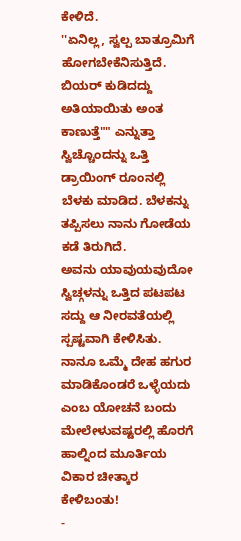ಕೇಳಿದೆ.
''ಏನಿಲ್ಲ, ಸ್ವಲ್ಪ ಬಾತ್ರೂಮಿಗೆ ಹೋಗಬೇಕೆನಿಸುತ್ತಿದೆ. ಬಿಯರ್ ಕುಡಿದದ್ದು ಅತಿಯಾಯಿತು ಅಂತ ಕಾಣುತ್ತೆ"" ಎನ್ನುತ್ತಾ ಸ್ವಿಚ್ಚೊಂದನ್ನು ಒತ್ತಿ ಡ್ರಾಯಿಂಗ್ ರೂಂನಲ್ಲಿ ಬೆಳಕು ಮಾಡಿದ. ಬೆಳಕನ್ನು ತಪ್ಪಿಸಲು ನಾನು ಗೋಡೆಯ ಕಡೆ ತಿರುಗಿದೆ.
ಅವನು ಯಾವುಯವುದೋ ಸ್ವಿಚ್ಗಳನ್ನು ಒತ್ತಿದ ಪಟಪಟ ಸದ್ದು ಆ ನೀರವತೆಯಲ್ಲಿ ಸ್ಪಷ್ಟವಾಗಿ ಕೇಳಿಸಿತು. ನಾನೂ ಒಮ್ಮೆ ದೇಹ ಹಗುರ ಮಾಡಿಕೊಂಡರೆ ಒಳ್ಳೆಯದು ಎಂಬ ಯೋಚನೆ ಬಂದು ಮೇಲೇಳುವಷ್ಟರಲ್ಲಿ ಹೊರಗೆ ಹಾಲ್ನಿಂದ ಮೂರ್ತಿಯ ವಿಕಾರ ಚೀತ್ಕಾರ ಕೇಳಿಬಂತು!
-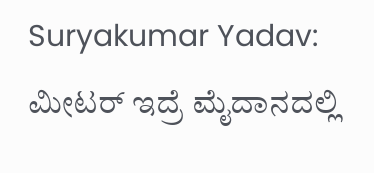Suryakumar Yadav: ಮೀಟರ್ ಇದ್ರೆ ಮೈದಾನದಲ್ಲಿ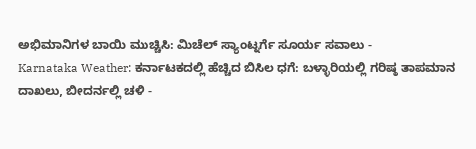ಅಭಿಮಾನಿಗಳ ಬಾಯಿ ಮುಚ್ಚಿಸಿ: ಮಿಚೆಲ್ ಸ್ಯಾಂಟ್ನರ್ಗೆ ಸೂರ್ಯ ಸವಾಲು -
Karnataka Weather: ಕರ್ನಾಟಕದಲ್ಲಿ ಹೆಚ್ಚಿದ ಬಿಸಿಲ ಧಗೆ: ಬಳ್ಳಾರಿಯಲ್ಲಿ ಗರಿಷ್ಠ ತಾಪಮಾನ ದಾಖಲು, ಬೀದರ್ನಲ್ಲಿ ಚಳಿ -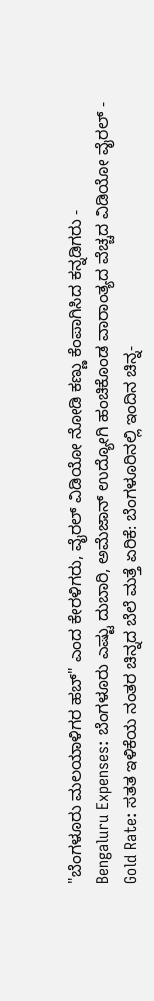"ಬೆಂಗಳೂರು ಮಲಯಾಳಿಗರ ಹಬ್" ಎಂದ ಕೇರಳಿಗರು, ವೈರಲ್ ವಿಡಿಯೋ ನೋಡಿ ಕಣ್ಣು ಕೆಂಪಾಗಿಸಿದ ಕನ್ನಡಿಗರು -
Bengaluru Expenses: ಬೆಂಗಳೂರು ಎಷ್ಟು ದುಬಾರಿ, ಅಮೆಜಾನ್ ಉದ್ಯೋಗಿ ಹಂಚಿಕೊಂಡ ವಾರಾಂತ್ಯದ ವೆಚ್ಚದ ವಿಡಿಯೋ ವೈರಲ್ -
Gold Rate: ಸತತ ಇಳಿಕೆಯ ನಂತರ ಚಿನ್ನದ ಬೆಲೆ ಮತ್ತೆ ಏರಿಕೆ: ಬೆಂಗಳೂರಿನಲ್ಲಿ ಇಂದಿನ ಚಿನ್ನ-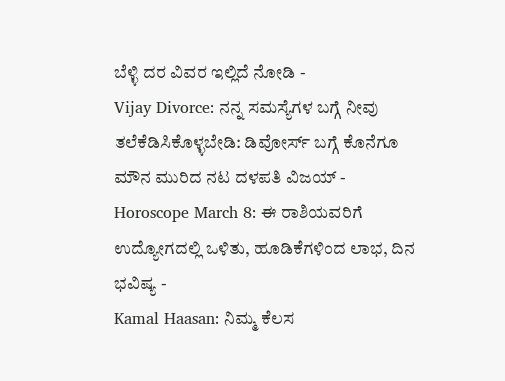ಬೆಳ್ಳಿ ದರ ವಿವರ ಇಲ್ಲಿದೆ ನೋಡಿ -
Vijay Divorce: ನನ್ನ ಸಮಸ್ಯೆಗಳ ಬಗ್ಗೆ ನೀವು ತಲೆಕೆಡಿಸಿಕೊಳ್ಳಬೇಡಿ: ಡಿವೋರ್ಸ್ ಬಗ್ಗೆ ಕೊನೆಗೂ ಮೌನ ಮುರಿದ ನಟ ದಳಪತಿ ವಿಜಯ್ -
Horoscope March 8: ಈ ರಾಶಿಯವರಿಗೆ ಉದ್ಯೋಗದಲ್ಲಿ ಒಳಿತು, ಹೂಡಿಕೆಗಳಿಂದ ಲಾಭ, ದಿನ ಭವಿಷ್ಯ -
Kamal Haasan: ನಿಮ್ಮ ಕೆಲಸ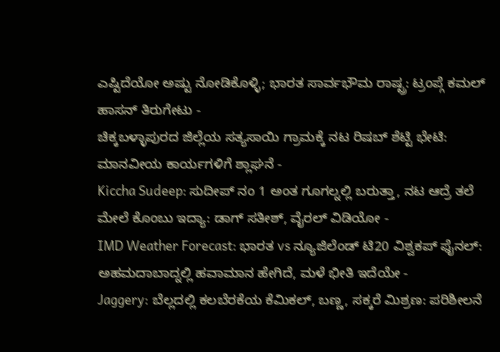ಎಷ್ಟಿದೆಯೋ ಅಷ್ಟು ನೋಡಿಕೊಳ್ಳಿ; ಭಾರತ ಸಾರ್ವಭೌಮ ರಾಷ್ಟ್ರ: ಟ್ರಂಪ್ಗೆ ಕಮಲ್ ಹಾಸನ್ ತಿರುಗೇಟು -
ಚಿಕ್ಕಬಳ್ಳಾಪುರದ ಜಿಲ್ಲೆಯ ಸತ್ಯಸಾಯಿ ಗ್ರಾಮಕ್ಕೆ ನಟ ರಿಷಬ್ ಶೆಟ್ಟಿ ಭೇಟಿ: ಮಾನವೀಯ ಕಾರ್ಯಗಳಿಗೆ ಶ್ಲಾಘನೆ -
Kiccha Sudeep: ಸುದೀಪ್ ನಂ 1 ಅಂತ ಗೂಗಲ್ನಲ್ಲಿ ಬರುತ್ತಾ, ನಟ ಆದ್ರೆ ತಲೆ ಮೇಲೆ ಕೊಂಬು ಇದ್ಯಾ: ಡಾಗ್ ಸತೀಶ್, ವೈರಲ್ ವಿಡಿಯೋ -
IMD Weather Forecast: ಭಾರತ vs ನ್ಯೂಜಿಲೆಂಡ್ ಟಿ20 ವಿಶ್ವಕಪ್ ಫೈನಲ್: ಅಹಮದಾಬಾದ್ನಲ್ಲಿ ಹವಾಮಾನ ಹೇಗಿದೆ, ಮಳೆ ಭೀತಿ ಇದೆಯೇ -
Jaggery: ಬೆಲ್ಲದಲ್ಲಿ ಕಲಬೆರಕೆಯ ಕೆಮಿಕಲ್, ಬಣ್ಣ, ಸಕ್ಕರೆ ಮಿಶ್ರಣ: ಪರಿಶೀಲನೆ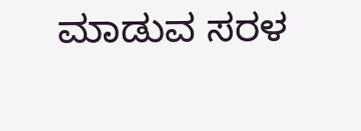ಮಾಡುವ ಸರಳ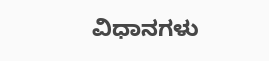ವಿಧಾನಗಳು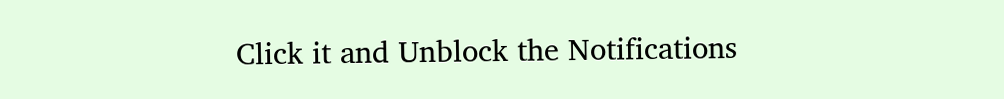Click it and Unblock the Notifications